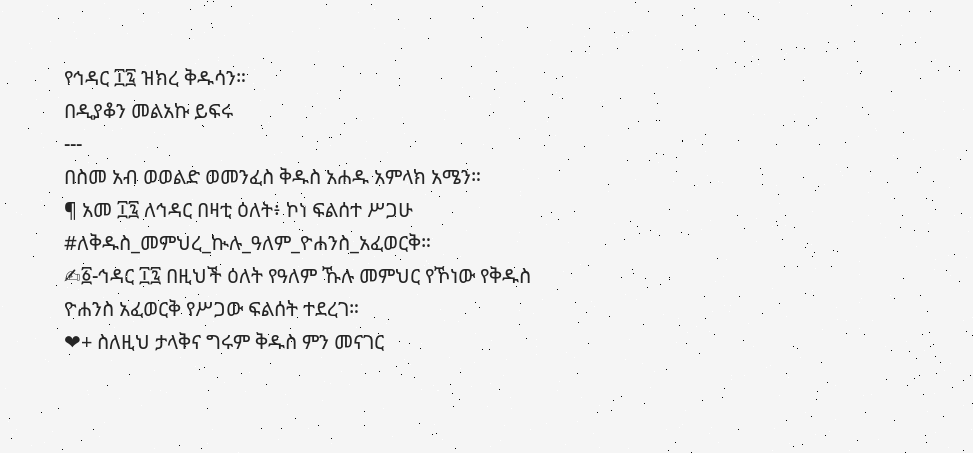የኅዳር ፲፯ ዝክረ ቅዱሳን።
በዲያቆን መልአኩ ይፍሩ
---
በስመ አብ ወወልድ ወመንፈስ ቅዱስ አሐዱ አምላክ አሜን።
¶ አመ ፲፯ ለኅዳር በዛቲ ዕለት፥ ኮነ ፍልሰተ ሥጋሁ #ለቅዱስ_መምህረ_ኲሉ_ዓለም_ዮሐንስ_አፈወርቅ።
✍፩-ኅዳር ፲፯ በዚህች ዕለት የዓለም ኹሉ መምህር የኾነው የቅዱስ ዮሐንስ አፈወርቅ የሥጋው ፍልሰት ተደረገ።
❤+ ስለዚህ ታላቅና ግሩም ቅዱስ ምን መናገር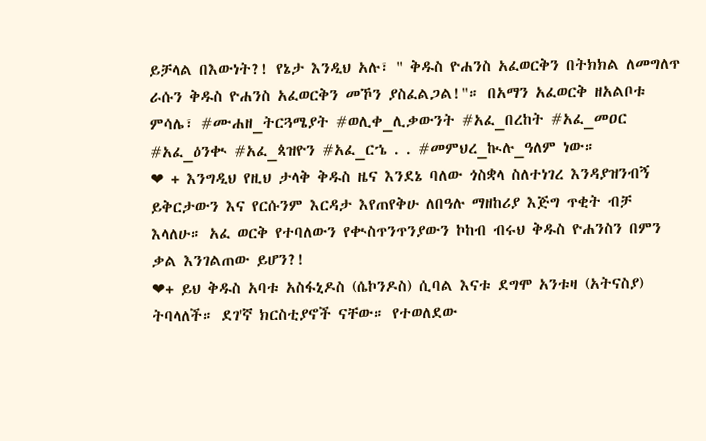ይቻላል በእውነት?! የኔታ እንዲህ አሉ፣ " ቅዱስ ዮሐንስ አፈወርቅን በትክክል ለመግለጥ ራሱን ቅዱስ ዮሐንስ አፈወርቅን መኾን ያስፈልጋል!"። በአማን አፈወርቅ ዘአልቦቱ ምሳሌ፣ #ሙሐዘ_ትርጓሜያት #ወሊቀ_ሊቃውንት #አፈ_በረከት #አፈ_መዐር #አፈ_ዕንቊ #አፈ_ጳዝዮን #አፈ_ርኄ . . #መምህረ_ኲሉ_ዓለም ነው።
❤ + እንግዲህ የዚህ ታላቅ ቅዱስ ዜና እንደኔ ባለው ጎስቋላ ስለተነገረ እንዳያዝንብኝ ይቅርታውን እና የርሱንም እርዳታ እየጠየቅሁ ለበዓሉ ማዘከሪያ እጅግ ጥቂት ብቻ እላለሁ። አፈ ወርቅ የተባለውን የቊስጥንጥንያውን ኮከብ ብሩህ ቅዱስ ዮሐንስን በምን ቃል እንገልጠው ይሆን?!
❤+ ይህ ቅዱስ አባቱ አስፋኒዶስ (ሴኮንዶስ) ሲባል እናቱ ደግሞ አንቱዛ (አትናስያ) ትባላለች። ደገ'ኛ ክርስቲያኖች ናቸው። የተወለደው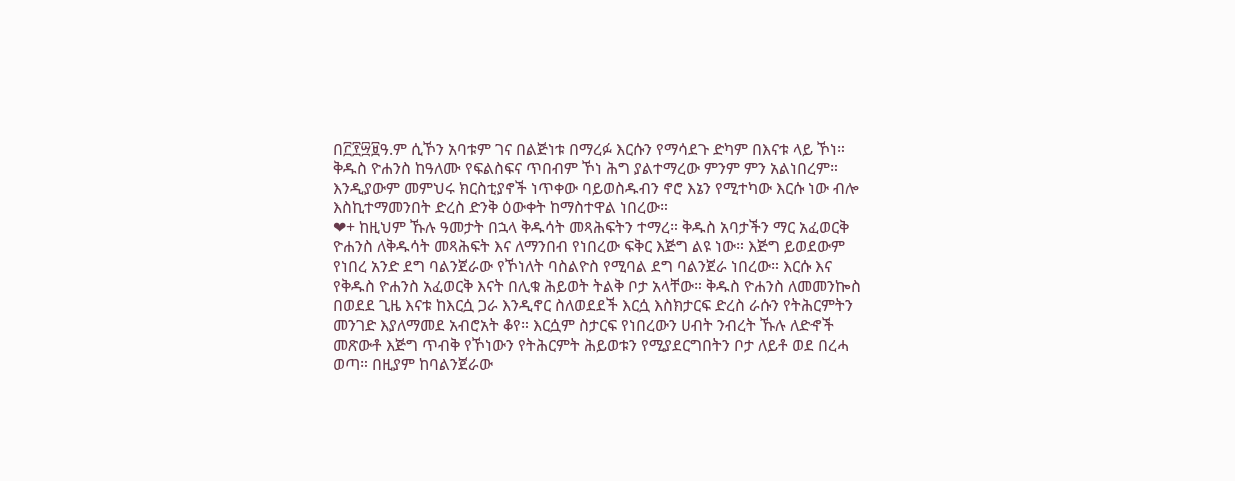በ፫፻፵፱ዓ.ም ሲኾን አባቱም ገና በልጅነቱ በማረፉ እርሱን የማሳደጉ ድካም በእናቱ ላይ ኾነ። ቅዱስ ዮሐንስ ከዓለሙ የፍልስፍና ጥበብም ኾነ ሕግ ያልተማረው ምንም ምን አልነበረም። እንዲያውም መምህሩ ክርስቲያኖች ነጥቀው ባይወስዱብን ኖሮ እኔን የሚተካው እርሱ ነው ብሎ እስኪተማመንበት ድረስ ድንቅ ዕውቀት ከማስተዋል ነበረው።
❤+ ከዚህም ኹሉ ዓመታት በኋላ ቅዱሳት መጻሕፍትን ተማረ። ቅዱስ አባታችን ማር አፈወርቅ ዮሐንስ ለቅዱሳት መጻሕፍት እና ለማንበብ የነበረው ፍቅር እጅግ ልዩ ነው። እጅግ ይወደውም የነበረ አንድ ደግ ባልንጀራው የኾነለት ባስልዮስ የሚባል ደግ ባልንጀራ ነበረው። እርሱ እና የቅዱስ ዮሐንስ አፈወርቅ እናት በሊቁ ሕይወት ትልቅ ቦታ አላቸው። ቅዱስ ዮሐንስ ለመመንኰስ በወደደ ጊዜ እናቱ ከእርሷ ጋራ እንዲኖር ስለወደደች እርሷ እስክታርፍ ድረስ ራሱን የትሕርምትን መንገድ እያለማመደ አብሮአት ቆየ። እርሷም ስታርፍ የነበረውን ሀብት ንብረት ኹሉ ለድኆች መጽውቶ እጅግ ጥብቅ የኾነውን የትሕርምት ሕይወቱን የሚያደርግበትን ቦታ ለይቶ ወደ በረሓ ወጣ። በዚያም ከባልንጀራው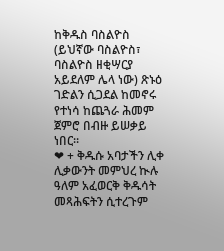ከቅዱስ ባስልዮስ (ይህኛው ባስልዮስ፣ ባስልዮስ ዘቂሣርያ አይደለም ሌላ ነው) ጽኑዕ ገድልን ሲጋደል ከመኖሩ የተነሳ ከጨጓራ ሕመም ጀምሮ በብዙ ይሠቃይ ነበር።
❤ + ቅዱሱ አባታችን ሊቀ ሊቃውንት መምህረ ኲሉ ዓለም አፈወርቅ ቅዱሳት መጻሕፍትን ሲተረጉም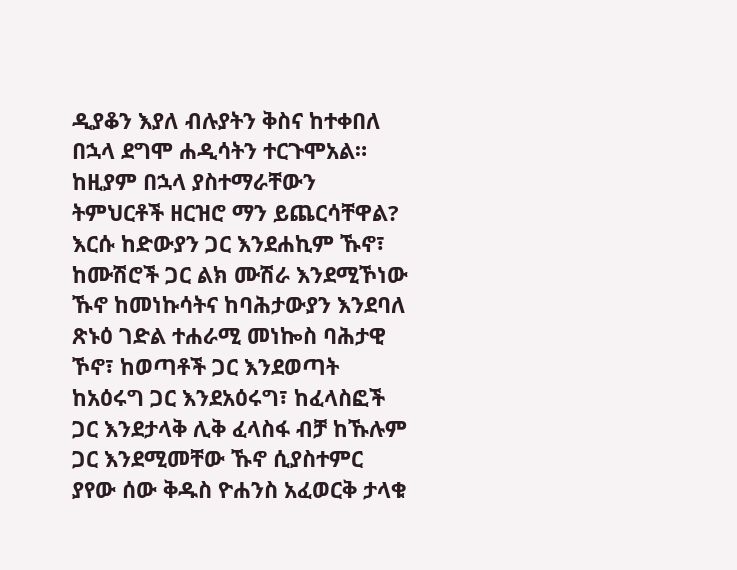ዲያቆን እያለ ብሉያትን ቅስና ከተቀበለ በኋላ ደግሞ ሐዲሳትን ተርጉሞአል። ከዚያም በኋላ ያስተማራቸውን ትምህርቶች ዘርዝሮ ማን ይጨርሳቸዋል? እርሱ ከድውያን ጋር እንደሐኪም ኹኖ፣ ከሙሽሮች ጋር ልክ ሙሽራ እንደሚኾነው ኹኖ ከመነኩሳትና ከባሕታውያን እንደባለ ጽኑዕ ገድል ተሐራሚ መነኰስ ባሕታዊ ኾኖ፣ ከወጣቶች ጋር እንደወጣት ከአዕሩግ ጋር እንደአዕሩግ፣ ከፈላስፎች ጋር እንደታላቅ ሊቅ ፈላስፋ ብቻ ከኹሉም ጋር እንደሚመቸው ኹኖ ሲያስተምር ያየው ሰው ቅዱስ ዮሐንስ አፈወርቅ ታላቁ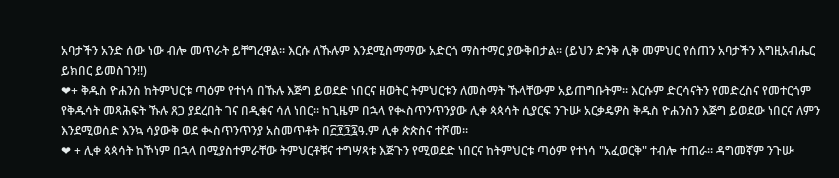አባታችን አንድ ሰው ነው ብሎ መጥራት ይቸግረዋል። እርሱ ለኹሉም እንደሚስማማው አድርጎ ማስተማር ያውቅበታል። (ይህን ድንቅ ሊቅ መምህር የሰጠን አባታችን እግዚአብሔር ይክበር ይመስገን!!)
❤+ ቅዱስ ዮሐንስ ከትምህርቱ ጣዕም የተነሳ በኹሉ እጅግ ይወደድ ነበርና ዘወትር ትምህርቱን ለመስማት ኹላቸውም አይጠግቡትም። እርሱም ድርሳናትን የመድረስና የመተርጎም የቅዱሳት መጻሕፍት ኹሉ ጸጋ ያደረበት ገና በዲቁና ሳለ ነበር። ከጊዜም በኋላ የቊስጥንጥንያው ሊቀ ጳጳሳት ሲያርፍ ንጉሡ አርቃዴዎስ ቅዱስ ዮሐንስን እጅግ ይወደው ነበርና ለምን እንደሚወሰድ እንኳ ሳያውቅ ወደ ቊስጥንጥንያ አስመጥቶት በ፫፻፺፯ዓ.ም ሊቀ ጵጵስና ተሾመ።
❤ + ሊቀ ጳጳሳት ከኾነም በኋላ በሚያስተምራቸው ትምህርቶቹና ተግሣጻቱ እጅጉን የሚወደድ ነበርና ከትምህርቱ ጣዕም የተነሳ "አፈወርቅ" ተብሎ ተጠራ። ዳግመኛም ንጉሡ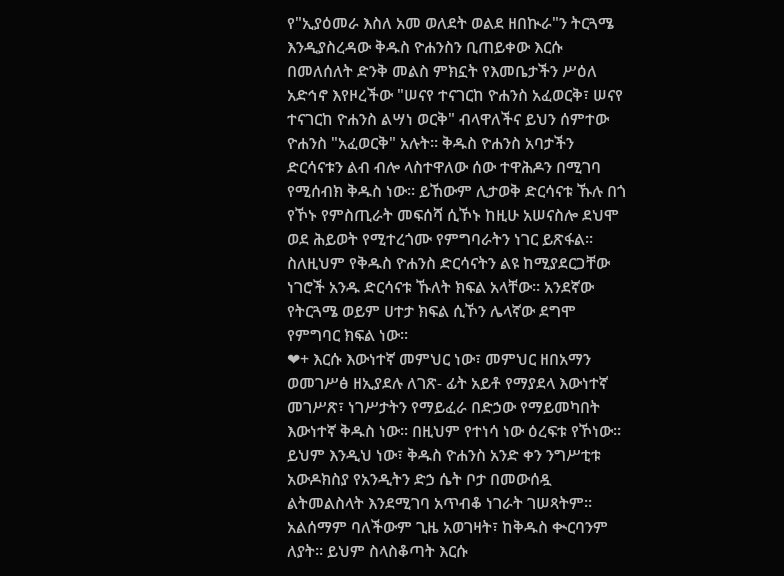የ"ኢያዕመራ እስለ አመ ወለደት ወልደ ዘበኲራ"ን ትርጓሜ እንዲያስረዳው ቅዱስ ዮሐንስን ቢጠይቀው እርሱ በመለሰለት ድንቅ መልስ ምክኗት የእመቤታችን ሥዕለ አድኅኖ እየዞረችው "ሠናየ ተናገርከ ዮሐንስ አፈወርቅ፣ ሠናየ ተናገርከ ዮሐንስ ልሣነ ወርቅ" ብላዋለችና ይህን ሰምተው ዮሐንስ "አፈወርቅ" አሉት። ቅዱስ ዮሐንስ አባታችን ድርሳናቱን ልብ ብሎ ላስተዋለው ሰው ተዋሕዶን በሚገባ የሚሰብክ ቅዱስ ነው። ይኸውም ሊታወቅ ድርሳናቱ ኹሉ በጎ የኾኑ የምስጢራት መፍሰሻ ሲኾኑ ከዚሁ አሠናስሎ ደህሞ ወደ ሕይወት የሚተረጎሙ የምግባራትን ነገር ይጽፋል። ስለዚህም የቅዱስ ዮሐንስ ድርሳናትን ልዩ ከሚያደርጋቸው ነገሮች አንዱ ድርሳናቱ ኹለት ክፍል አላቸው። አንደኛው የትርጓሜ ወይም ሀተታ ክፍል ሲኾን ሌላኛው ደግሞ የምግባር ክፍል ነው።
❤+ እርሱ እውነተኛ መምህር ነው፣ መምህር ዘበአማን ወመገሥፅ ዘኢያደሉ ለገጽ- ፊት አይቶ የማያደላ እውነተኛ መገሥጽ፣ ነገሥታትን የማይፈራ በድኃው የማይመካበት እውነተኛ ቅዱስ ነው። በዚህም የተነሳ ነው ዕረፍቱ የኾነው። ይህም እንዲህ ነው፣ ቅዱስ ዮሐንስ አንድ ቀን ንግሥቲቱ አውዶክስያ የአንዲትን ድኃ ሴት ቦታ በመውሰዷ ልትመልስላት እንደሚገባ አጥብቆ ነገራት ገሠጻትም። አልሰማም ባለችውም ጊዜ አወገዛት፣ ከቅዱስ ቊርባንም ለያት። ይህም ስላስቆጣት እርሱ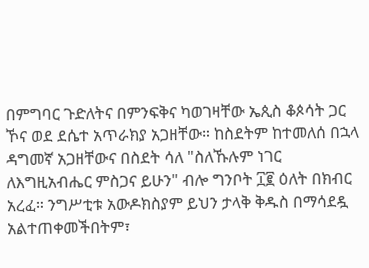በምግባር ጉድለትና በምንፍቅና ካወገዛቸው ኤጲስ ቆጶሳት ጋር ኾና ወደ ደሴተ አጥራክያ አጋዘቸው። ከስደትም ከተመለሰ በኋላ ዳግመኛ አጋዘቸውና በስደት ሳለ "ስለኹሉም ነገር ለእግዚአብሔር ምስጋና ይሁን" ብሎ ግንቦት ፲፪ ዕለት በክብር አረፈ። ንግሥቲቱ አውዶክስያም ይህን ታላቅ ቅዱስ በማሳደዷ አልተጠቀመችበትም፣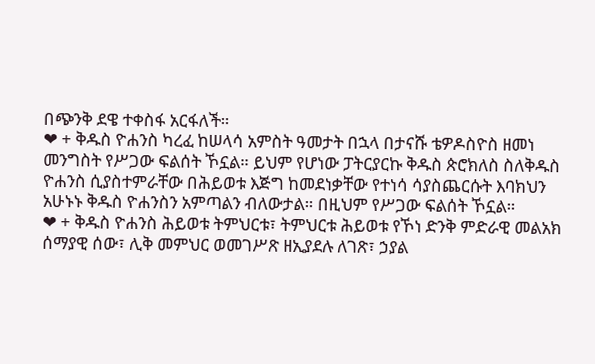በጭንቅ ደዌ ተቀስፋ አርፋለች።
❤ + ቅዱስ ዮሐንስ ካረፈ ከሠላሳ አምስት ዓመታት በኋላ በታናሹ ቴዎዶስዮስ ዘመነ መንግስት የሥጋው ፍልሰት ኾኗል። ይህም የሆነው ፓትርያርኩ ቅዱስ ጵሮክለስ ስለቅዱስ ዮሐንስ ሲያስተምራቸው በሕይወቱ እጅግ ከመደነቃቸው የተነሳ ሳያስጨርሱት እባክህን አሁኑኑ ቅዱስ ዮሐንስን አምጣልን ብለውታል። በዚህም የሥጋው ፍልሰት ኾኗል።
❤ + ቅዱስ ዮሐንስ ሕይወቱ ትምህርቱ፣ ትምህርቱ ሕይወቱ የኾነ ድንቅ ምድራዊ መልአክ ሰማያዊ ሰው፣ ሊቅ መምህር ወመገሥጽ ዘኢያደሉ ለገጽ፣ ኃያል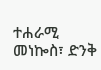ተሐራሚ መነኰስ፣ ድንቅ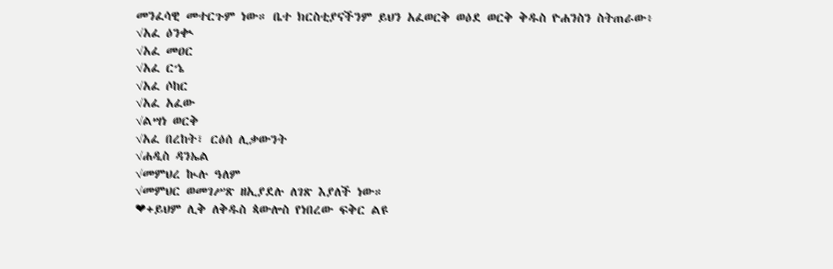መንፈሳዊ መተርጉም ነው። ቤተ ክርስቲያናችንም ይህን አፈወርቅ ወዕደ ወርቅ ቅዱስ ዮሐንስን ስትጠራው፥
√አፈ ዕንቊ
√አፈ መዐር
√አፈ ርኄ
√አፈ ሶከር
√አፈ አፈው
√ልሣነ ወርቅ
√አፈ በረከት፣ ርዕሰ ሊቃውንት
√ሐዲስ ዳንኤል
√መምህረ ኲሉ ዓለም
√መምህር ወመገሥጽ ዘኢያደሉ ለገጽ እያለች ነው።
❤+ይህም ሊቅ ለቅዱስ ጳውሎስ የነበረው ፍቅር ልዩ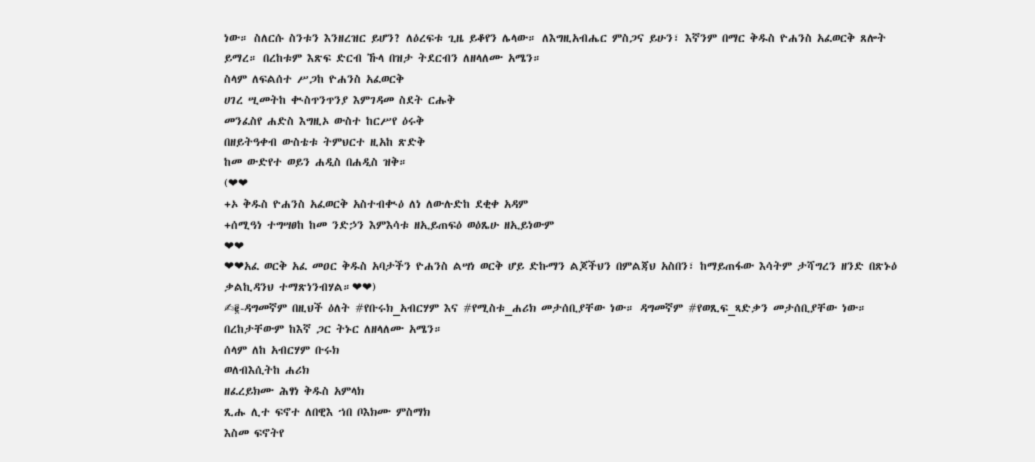ነው። ስለርሱ ስንቱን እንዘረዝር ይሆን? ለዕረፍቱ ጊዜ ይቆየን ሌላው። ለእግዚአብሔር ምስጋና ይሁን፣ እኛንም በማር ቅዱስ ዮሐንስ አፈወርቅ ጸሎት ይማረ። በረከቱም እጽፍ ድርብ ኹላ በዝታ ትደርብን ለዘላለሙ አሜን።
ስላም ለፍልሰተ ሥጋከ ዮሐንስ አፈወርቅ
ሀገረ ሢመትከ ቊስጥንጥንያ እምገዳመ ስደት ርሑቅ
መንፈስየ ሐድስ እግዚኦ ውስተ ከርሥየ ዕሩቅ
በዘይትዓቀብ ውስቴቱ ትምህርተ ዚአከ ጽድቅ
ከመ ውድየተ ወይን ሐዲስ በሐዲስ ዝቅ።
(❤❤
+ኦ ቅዱስ ዮሐንስ አፈወርቅ አስተብቊዕ ለነ ለውሉድከ ደቂቀ አዳም
+ሰሚዓነ ተግሣፀከ ከመ ንድኃን እምእሳቱ ዘኢይጠፍዕ ወዕጼሁ ዘኢይነውም
❤❤
❤❤አፈ ወርቅ አፈ መዐር ቅዱስ አባታችን ዮሐንስ ልሣነ ወርቅ ሆይ ድኩማን ልጆችህን በምልጃህ አስበን፣ ከማይጠፋው እሳትም ታሻግረን ዘንድ በጽኑዕ ቃልኪዳንህ ተማጽነንብሃል።❤❤)
✍፪-ዳግመኛም በዚህች ዕለት #የቡሩክ_አብርሃም እና #የሚስቱ_ሐሪክ መታሰቢያቸው ነው። ዳግመኛም #የወጺፍ_ጻድቃን መታሰቢያቸው ነው። በረከታቸውም ከእኛ ጋር ትኑር ለዘላለሙ አሜን።
ሰላም ለከ አብርሃም ቡሩክ
ወለብእሲትከ ሐሪክ
ዘፈረይክሙ ሕፃነ ቅዱስ አምላክ
ጺሑ ሊተ ፍኖተ ለበዊእ ኀበ ቦእክሙ ምስማክ
እስመ ፍኖትየ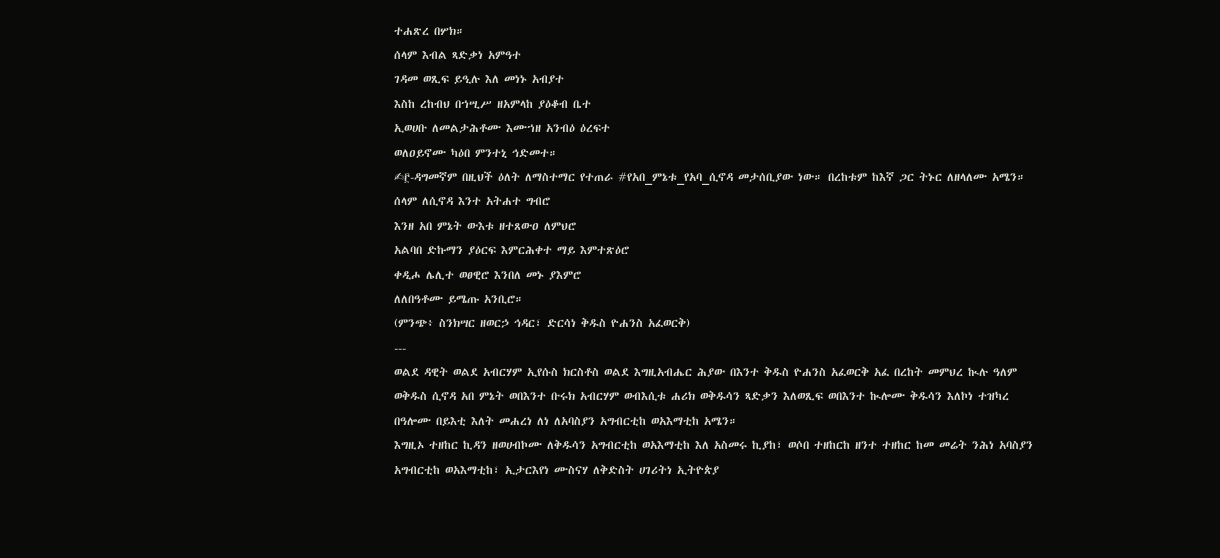ተሐጽረ በሦክ።
ሰላም እብል ጻድቃነ አምዓተ
ገዳመ ወጺፍ ይዒሉ እለ መነኑ አብያተ
እስከ ረከብህ በኀሢሥ ዘአምላከ ያዕቆብ ቤተ
ኢወሀቡ ለመልታሕቶሙ እሙኀዘ አንብዕ ዕረፍተ
ወለዐይኖሙ ካዕበ ምንተኒ ኅድመተ።
✍፫-ዳግመኛም በዚህች ዕለት ለማስተማር የተጠራ #የአበ_ምኔቱ_የአባ_ሲኖዳ መታሰቢያው ነው። በረከቱም ከእኛ ጋር ትኑር ለዘላለሙ አሜን።
ሰላም ለሲኖዳ እንተ አትሐተ ግብሮ
እንዘ አበ ምኔት ውእቱ ዘተጸውዐ ለምህሮ
አልባበ ድኩማን ያዕርፍ እምርሕቀተ ማይ እምተጽዕሮ
ቀዲሖ ሌሊተ ወፀዊሮ እንበለ መኑ ያእምሮ
ለለበዓቶሙ ይሜጡ አንቢሮ።
(ምንጭ፥ ስንክሣር ዘወርኃ ኅዳር፣ ድርሳነ ቅዱስ ዮሐንስ አፈወርቅ)
---
ወልደ ዳዊት ወልደ አብርሃም ኢየሱስ ክርስቶስ ወልደ እግዚአብሔር ሕያው በእንተ ቅዱስ ዮሐንስ አፈወርቅ አፈ በረከት መምህረ ኲሉ ዓለም ወቅዱስ ሲኖዳ አበ ምኔት ወበእንተ ቡሩክ አብርሃም ወብእሲቱ ሐሪክ ወቅዱሳን ጻድቃን እለወጺፍ ወበእንተ ኲሎሙ ቅዱሳን እለኮነ ተዝካረ በዓሎሙ በይእቲ እለት መሐረነ ለነ ለአባስያን አግብርቲከ ወአእማቲከ አሜን።
እግዚኦ ተዘከር ኪዳን ዘወሀብኮሙ ለቅዱሳን አግብርቲከ ወአእማቲከ እለ አስመሩ ኪያከ፣ ወሶበ ተዘከርከ ዘንተ ተዘከር ከመ መሬት ንሕነ አባስያን አግብርቲከ ወአእማቲከ፣ ኢታርእየነ ሙስናሃ ለቅድስት ሀገሪትነ ኢትዮጵያ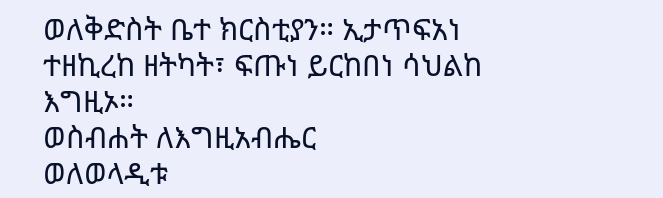ወለቅድስት ቤተ ክርስቲያን። ኢታጥፍአነ ተዘኪረከ ዘትካት፣ ፍጡነ ይርከበነ ሳህልከ እግዚኦ።
ወስብሐት ለእግዚአብሔር
ወለወላዲቱ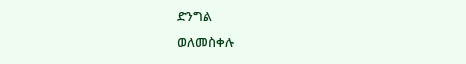ድንግል
ወለመስቀሉ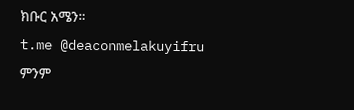ክቡር አሜን።
t.me @deaconmelakuyifru
ምንም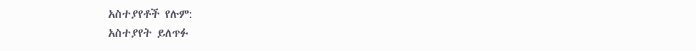አስተያየቶች የሉም:
አስተያየት ይለጥፉ